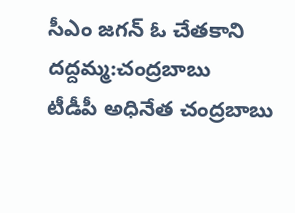సీఎం జగన్ ఓ చేతకాని దద్దమ్మ:చంద్రబాబు
టీడీపీ అధినేత చంద్రబాబు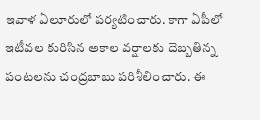ఇవాళ ఏలూరులో పర్యటించారు. కాగా ఏపీలో ఇటీవల కురిసిన అకాల వర్షాలకు దెబ్బతిన్న పంటలను చంద్రబాబు పరిశీలించారు. ఈ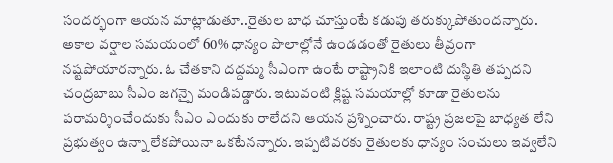సందర్భంగా ఆయన మాట్లాడుతూ..రైతుల బాధ చూస్తుంటే కడుపు తరుక్కుపోతుందన్నారు. అకాల వర్షాల సమయంలో 60% ధాన్యం పొలాల్లోనే ఉండడంతో రైతులు తీవ్రంగా నష్టపోయారన్నారు. ఓ చేతకాని దద్దమ్మ సీఎంగా ఉంటే రాష్ట్రానికి ఇలాంటి దుస్థితి తప్పదని చంద్రబాబు సీఎం జగన్పై మండిపడ్డారు. ఇటువంటి క్లిష్ట సమయాల్లో కూడా రైతులను పరామర్శించేందుకు సీఎం ఎందుకు రాలేదని ఆయన ప్రశ్నించారు. రాష్ట్ర ప్రజలపై బాధ్యత లేని ప్రభుత్వం ఉన్నా లేకపోయినా ఒకటేనన్నారు. ఇప్పటివరకు రైతులకు ధాన్యం సంచులు ఇవ్వలేని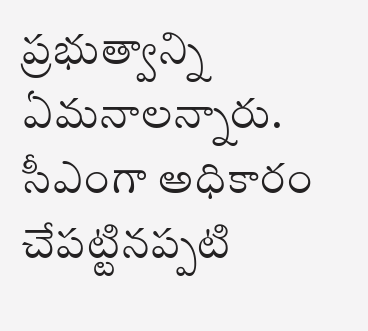ప్రభుత్వాన్ని ఏమనాలన్నారు. సీఎంగా అధికారం చేపట్టినప్పటి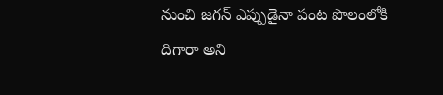నుంచి జగన్ ఎప్పుడైనా పంట పొలంలోకి దిగారా అని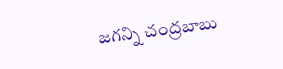జగన్ని చంద్రబాబు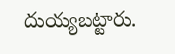దుయ్యబట్టారు.